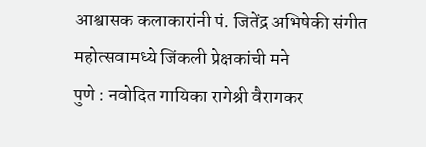आश्वासक कलाकारांनी पं. जितेंद्र अभिषेकी संगीत महोत्सवामध्ये जिंकली प्रेक्षकांची मने
पुणे : नवोदित गायिका रागेश्री वैरागकर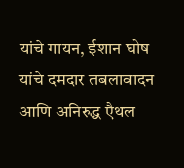यांचे गायन, ईशान घोष यांचे दमदार तबलावादन आणि अनिरुद्ध एैथल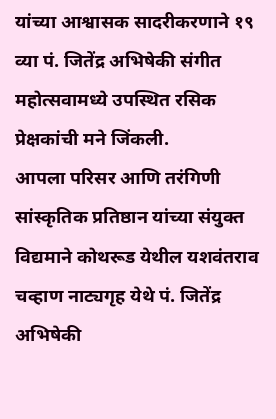यांच्या आश्वासक सादरीकरणाने १९ व्या पं. जितेंद्र अभिषेकी संगीत महोत्सवामध्ये उपस्थित रसिक प्रेक्षकांची मने जिंकली.
आपला परिसर आणि तरंगिणी सांस्कृतिक प्रतिष्ठान यांच्या संयुक्त विद्यमाने कोथरूड येथील यशवंतराव चव्हाण नाट्यगृह येथे पं. जितेंद्र अभिषेकी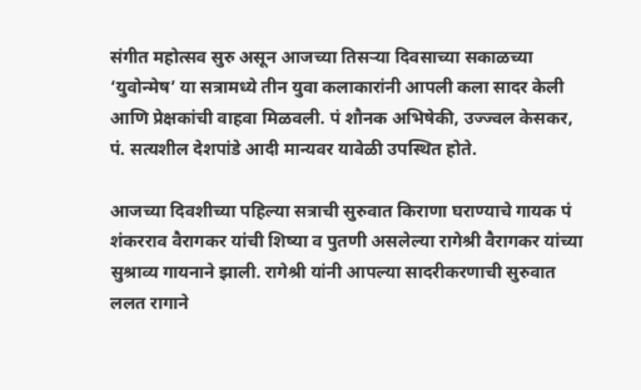संगीत महोत्सव सुरु असून आजच्या तिसऱ्या दिवसाच्या सकाळच्या ‘युवोन्मेष’ या सत्रामध्ये तीन युवा कलाकारांनी आपली कला सादर केली आणि प्रेक्षकांची वाहवा मिळवली. पं शौनक अभिषेकी, उज्ज्वल केसकर, पं. सत्यशील देशपांडे आदी मान्यवर यावेळी उपस्थित होते.

आजच्या दिवशीच्या पहिल्या सत्राची सुरुवात किराणा घराण्याचे गायक पं शंकरराव वैरागकर यांची शिष्या व पुतणी असलेल्या रागेश्री वैरागकर यांच्या सुश्राव्य गायनाने झाली. रागेश्री यांनी आपल्या सादरीकरणाची सुरुवात ललत रागाने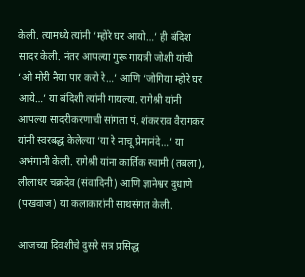केली. त्यामध्ये त्यांनी ‘म्होरे घर आयो…’ ही बंदिश सादर केली. नंतर आपल्या गुरू गायत्री जोशी यांची ‘ओ मोरी नैया पार करो रे…’ आणि ‘जोगिया म्होरे घर आये…’ या बंदिशी त्यांनी गायल्या. रागेश्री यांनी आपल्या सादरीकरणाची सांगता पं. शंकरराव वैरागकर यांनी स्वरबद्ध केलेल्या ‘या रे नाचू प्रेमानंदे…’ या अभंगानी केली. रागेश्री यांना कार्तिक स्वामी (तबला), लीलाधर चक्रदेव (संवादिनी) आणि ज्ञानेश्वर दुधाणे (पखवाज) या कलाकारांनी साथसंगत केली.

आजच्या दिवशीचे दुसरे सत्र प्रसिद्ध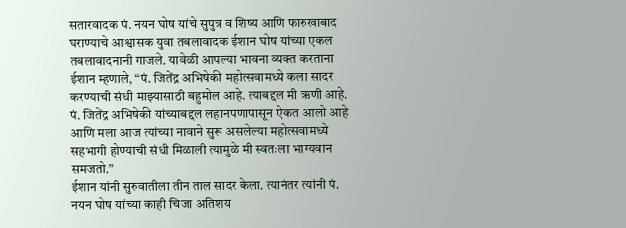सतारवादक पं. नयन घोष यांचे सुपुत्र व शिष्य आणि फारुखाबाद घराण्याचे आश्वासक युवा तबलावादक ईशान घोष यांच्या एकल तबलावादनानी गाजले. यावेळी आपल्या भावना व्यक्त करताना ईशान म्हणाले, “पं. जितेंद्र अभिषेकी महोत्सवामध्ये कला सादर करण्याची संधी माझ्यासाठी बहुमोल आहे. त्याबद्दल मी ऋणी आहे. पं. जितेंद्र अभिषेकी यांच्याबद्दल लहानपणापासून ऐकत आलो आहे आणि मला आज त्यांच्या नावाने सुरू असलेल्या महोत्सवामध्ये सहभागी होण्याची संधी मिळाली त्यामुळे मी स्वतःला भाग्यवान समजतो.”
ईशान यांनी सुरुवातीला तीन ताल सादर केला. त्यानंतर त्यांनी पं. नयन घोष यांच्या काही चिजा अतिशय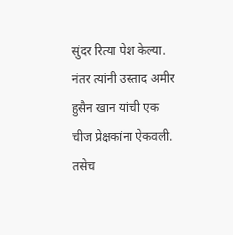सुंदर रित्या पेश केल्या. नंतर त्यांनी उस्ताद अमीर हुसैन खान यांची एक चीज प्रेक्षकांना ऐकवली. तसेच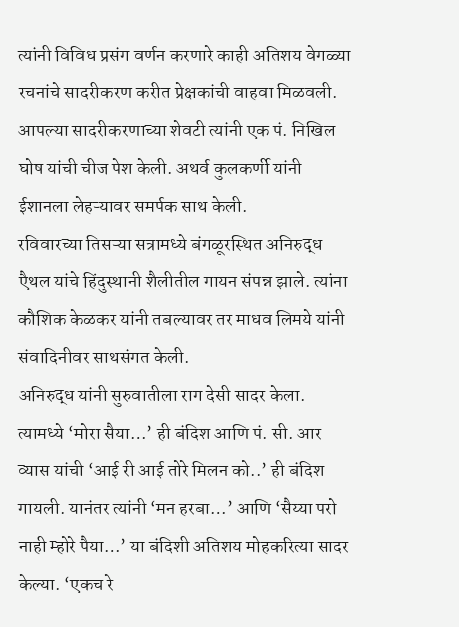त्यांनी विविध प्रसंग वर्णन करणारे काही अतिशय वेगळ्या रचनांचे सादरीकरण करीत प्रेक्षकांची वाहवा मिळवली. आपल्या सादरीकरणाच्या शेवटी त्यांनी एक पं. निखिल घोष यांची चीज पेश केली. अथर्व कुलकर्णी यांनी ईशानला लेहऱ्यावर समर्पक साथ केली.
रविवारच्या तिसऱ्या सत्रामध्ये बंगळूरस्थित अनिरुद्ध एैथल यांचे हिंदुस्थानी शैलीतील गायन संपन्न झाले. त्यांना कौशिक केळकर यांनी तबल्यावर तर माधव लिमये यांनी संवादिनीवर साथसंगत केली.
अनिरुद्ध यांनी सुरुवातीला राग देसी सादर केला. त्यामध्ये ‘मोरा सैया…’ ही बंदिश आणि पं. सी. आर व्यास यांची ‘आई री आई तोरे मिलन को..’ ही बंदिश गायली. यानंतर त्यांनी ‘मन हरबा…’ आणि ‘सैय्या परो नाही म्होरे पैया…’ या बंदिशी अतिशय मोहकरित्या सादर केल्या. ‘एकच रे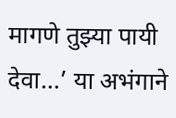मागणे तुझ्या पायी देवा…’ या अभंगाने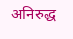अनिरुद्ध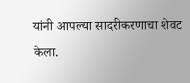यांनी आपल्या सादरीकरणाचा शेवट केला.